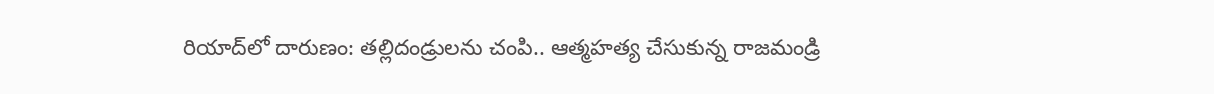రియాద్‌లో దారుణం: తల్లిదండ్రులను చంపి.. ఆత్మహత్య చేసుకున్న రాజమండ్రి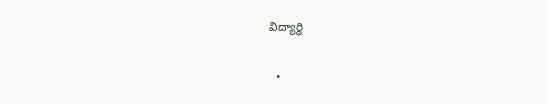విద్యార్థి

  •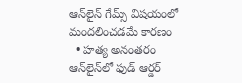ఆన్‌లైన్ గేమ్స్ విషయంలో మందలించడమే కారణం
  • హత్య అనంతరం ఆన్‌లైన్‌లో ఫుడ్ ఆర్డర్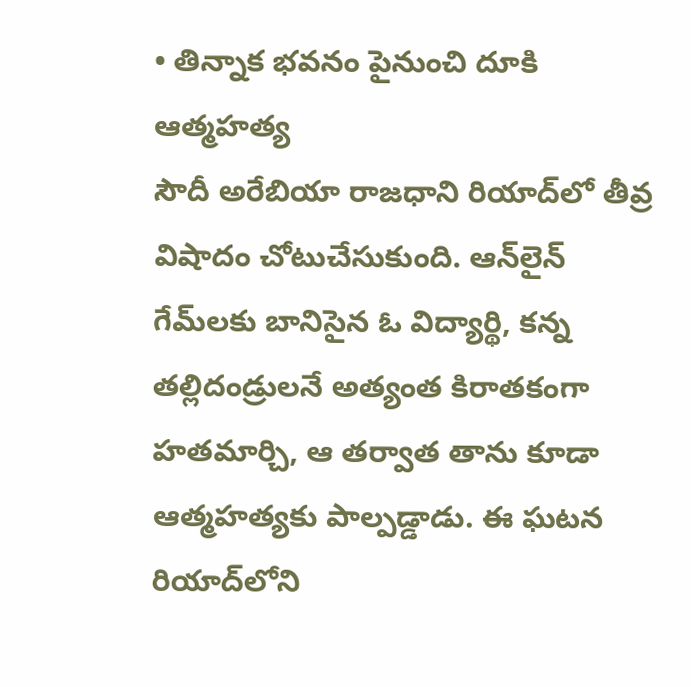• తిన్నాక భవనం పైనుంచి దూకి ఆత్మహత్య
సౌదీ అరేబియా రాజధాని రియాద్‌లో తీవ్ర విషాదం చోటుచేసుకుంది. ఆన్‌లైన్ గేమ్‌లకు బానిసైన ఓ విద్యార్థి, కన్న తల్లిదండ్రులనే అత్యంత కిరాతకంగా హతమార్చి, ఆ తర్వాత తాను కూడా ఆత్మహత్యకు పాల్పడ్డాడు. ఈ ఘటన రియాద్‌లోని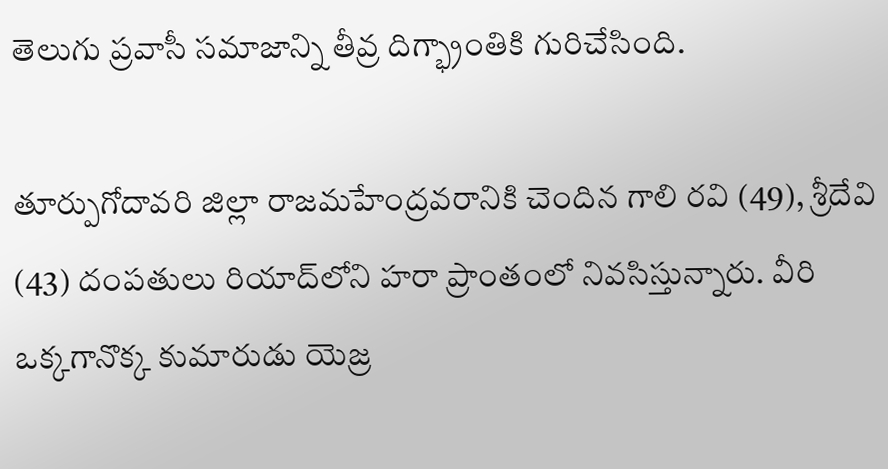తెలుగు ప్రవాసీ సమాజాన్ని తీవ్ర దిగ్భ్రాంతికి గురిచేసింది.

తూర్పుగోదావరి జిల్లా రాజమహేంద్రవరానికి చెందిన గాలి రవి (49), శ్రీదేవి (43) దంపతులు రియాద్‌లోని హరా ప్రాంతంలో నివసిస్తున్నారు. వీరి ఒక్కగానొక్క కుమారుడు యెజ్ర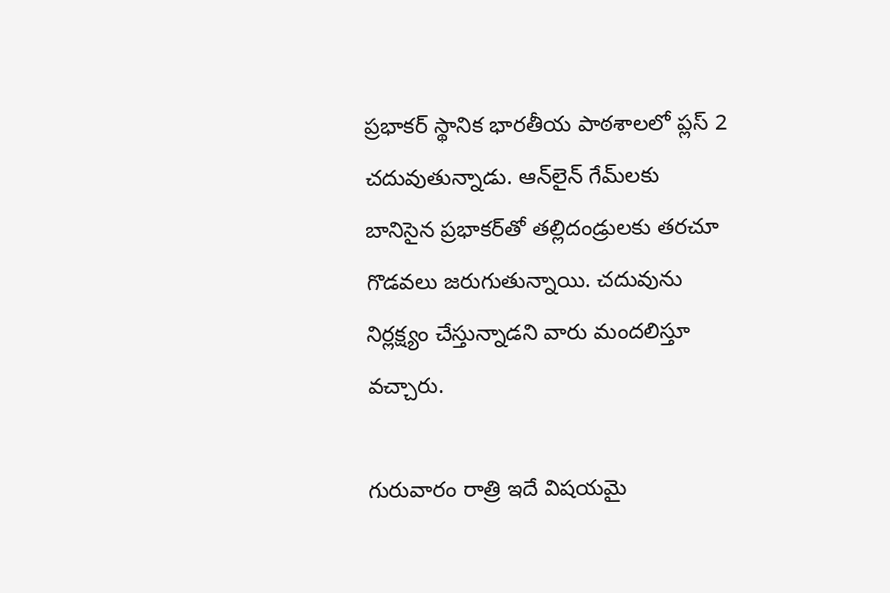ప్రభాకర్ స్థానిక భారతీయ పాఠశాలలో ప్లస్ 2 చదువుతున్నాడు. ఆన్‌లైన్ గేమ్‌లకు బానిసైన ప్రభాకర్‌తో తల్లిదండ్రులకు తరచూ గొడవలు జరుగుతున్నాయి. చదువును నిర్లక్ష్యం చేస్తున్నాడని వారు మందలిస్తూ వచ్చారు.

గురువారం రాత్రి ఇదే విషయమై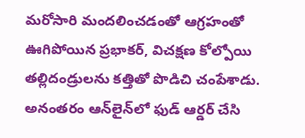మరోసారి మందలించడంతో ఆగ్రహంతో ఊగిపోయిన ప్రభాకర్, విచక్షణ కోల్పోయి తల్లిదండ్రులను కత్తితో పొడిచి చంపేశాడు. అనంతరం ఆన్‌లైన్‌లో ఫుడ్ ఆర్డర్ చేసి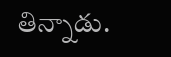తిన్నాడు.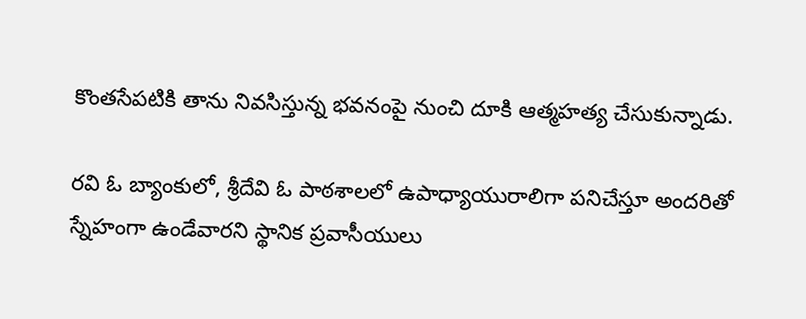కొంతసేపటికి తాను నివసిస్తున్న భవనంపై నుంచి దూకి ఆత్మహత్య చేసుకున్నాడు.

రవి ఓ బ్యాంకులో, శ్రీదేవి ఓ పాఠశాలలో ఉపాధ్యాయురాలిగా పనిచేస్తూ అందరితో స్నేహంగా ఉండేవారని స్థానిక ప్రవాసీయులు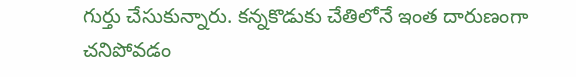గుర్తు చేసుకున్నారు. కన్నకొడుకు చేతిలోనే ఇంత దారుణంగా చనిపోవడం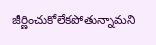జీర్ణించుకోలేకపోతున్నామని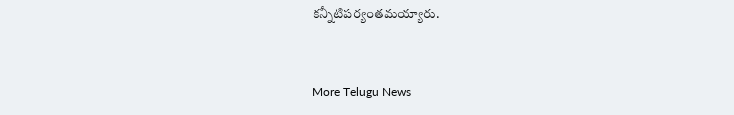కన్నీటిపర్యంతమయ్యారు.


More Telugu News